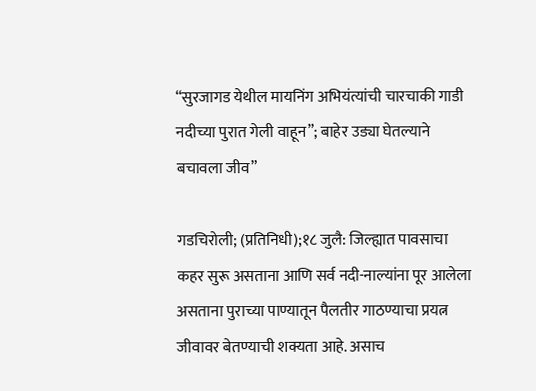“सुरजागड येथील मायनिंग अभियंत्यांची चारचाकी गाडी नदीच्या पुरात गेली वाहून”; बाहेर उड्या घेतल्याने बचावला जीव”

गडचिरोली; (प्रतिनिधी);१८ जुलै: जिल्ह्यात पावसाचा कहर सुरू असताना आणि सर्व नदी-नाल्यांना पूर आलेला असताना पुराच्या पाण्यातून पैलतीर गाठण्याचा प्रयत्न जीवावर बेतण्याची शक्यता आहे. असाच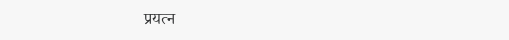प्रयत्न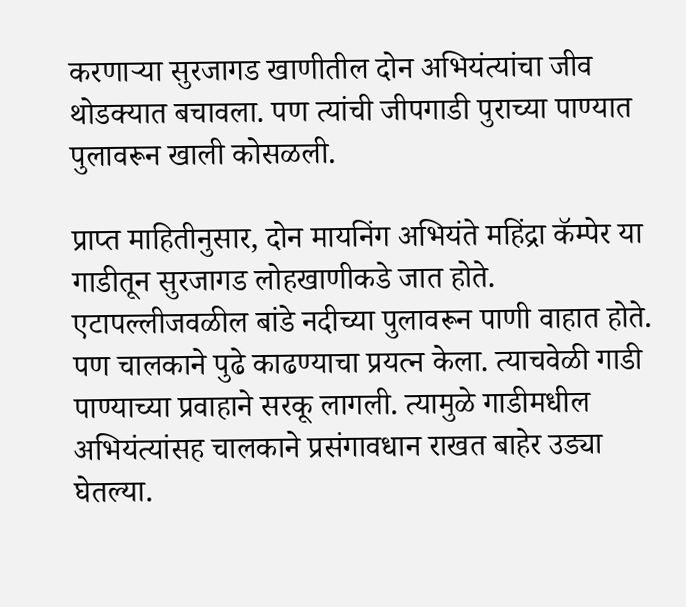करणाऱ्या सुरजागड खाणीतील दोन अभियंत्यांचा जीव थोडक्यात बचावला. पण त्यांची जीपगाडी पुराच्या पाण्यात पुलावरून खाली कोसळली.

प्राप्त माहितीनुसार, दोन मायनिंग अभियंते महिंद्रा कॅम्पेर या गाडीतून सुरजागड लोहखाणीकडे जात होते. एटापल्लीजवळील बांडे नदीच्या पुलावरून पाणी वाहात होते. पण चालकाने पुढे काढण्याचा प्रयत्न केला. त्याचवेळी गाडी पाण्याच्या प्रवाहाने सरकू लागली. त्यामुळे गाडीमधील अभियंत्यांसह चालकाने प्रसंगावधान राखत बाहेर उड्या घेतल्या.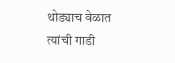थोड्याच वेळात त्यांची गाडी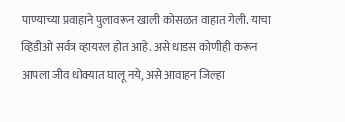पाण्याच्या प्रवाहाने पुलावरून खाली कोसळत वाहात गेली. याचा व्हिडीओ सर्वत्र व्हायरल होत आहे. असे धाडस कोणीही करून आपला जीव धोक्यात घालू नये, असे आवाहन जिल्हा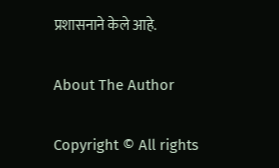प्रशासनाने केले आहे.

About The Author

Copyright © All rights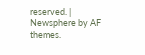reserved. | Newsphere by AF themes.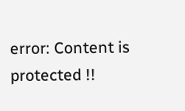error: Content is protected !!